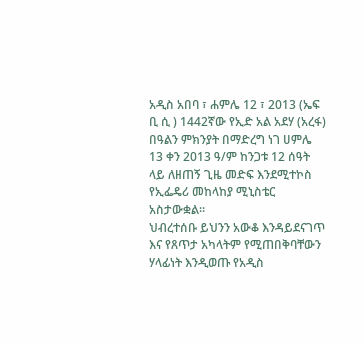አዲስ አበባ ፣ ሐምሌ 12 ፣ 2013 (ኤፍ ቢ ሲ ) 1442ኛው የኢድ አል አደሃ (አረፋ) በዓልን ምክንያት በማድረግ ነገ ሀምሌ 13 ቀን 2013 ዓ/ም ከንጋቱ 12 ሰዓት ላይ ለዘጠኝ ጊዜ መድፍ እንደሚተኮስ የኢፌዴሪ መከላከያ ሚኒስቴር አስታውቋል።
ህብረተሰቡ ይህንን አውቆ እንዳይደናገጥ እና የጸጥታ አካላትም የሚጠበቅባቸውን ሃላፊነት እንዲወጡ የአዲስ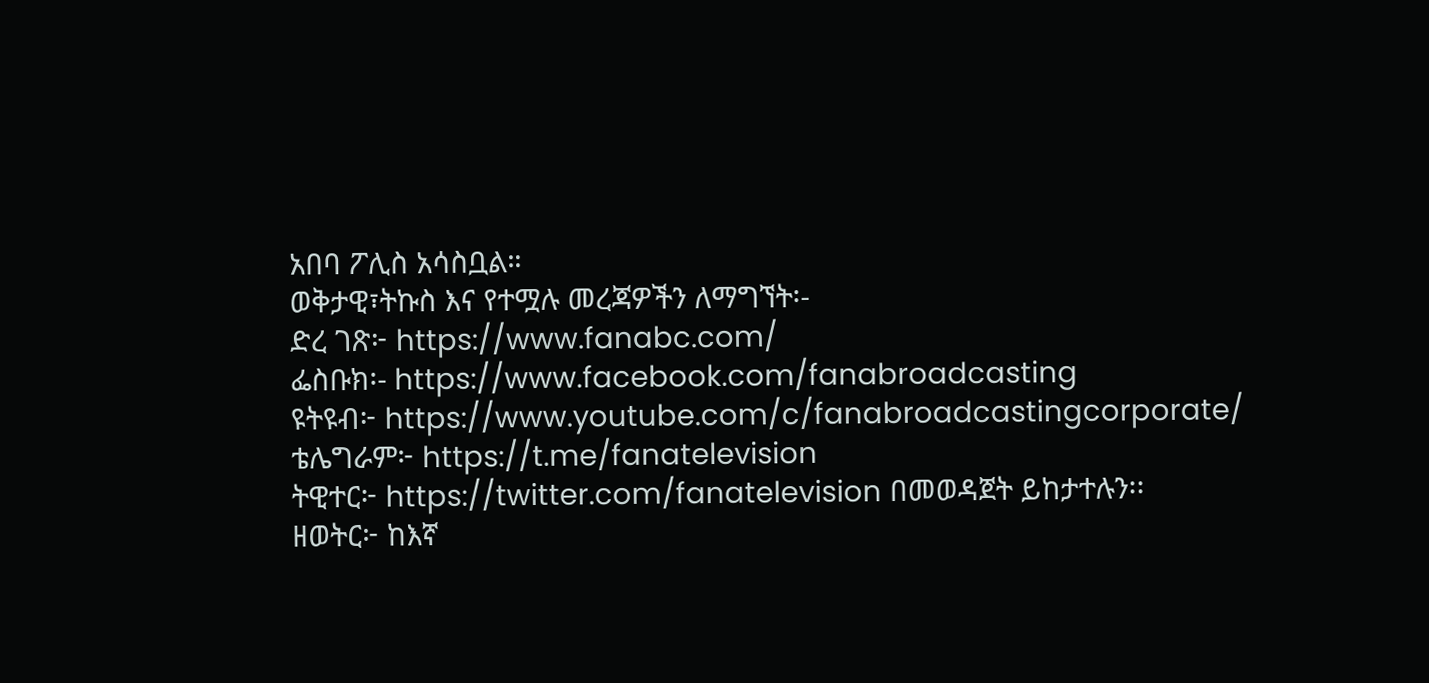አበባ ፖሊስ አሳስቧል።
ወቅታዊ፣ትኩስ እና የተሟሉ መረጃዎችን ለማግኘት፡-
ድረ ገጽ፦ https://www.fanabc.com/
ፌስቡክ፡- https://www.facebook.com/fanabroadcasting
ዩትዩብ፦ https://www.youtube.com/c/fanabroadcastingcorporate/
ቴሌግራም፦ https://t.me/fanatelevision
ትዊተር፦ https://twitter.com/fanatelevision በመወዳጀት ይከታተሉን፡፡
ዘወትር፦ ከእኛ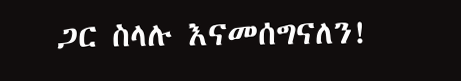ጋር ስላሉ እናመሰግናለን!